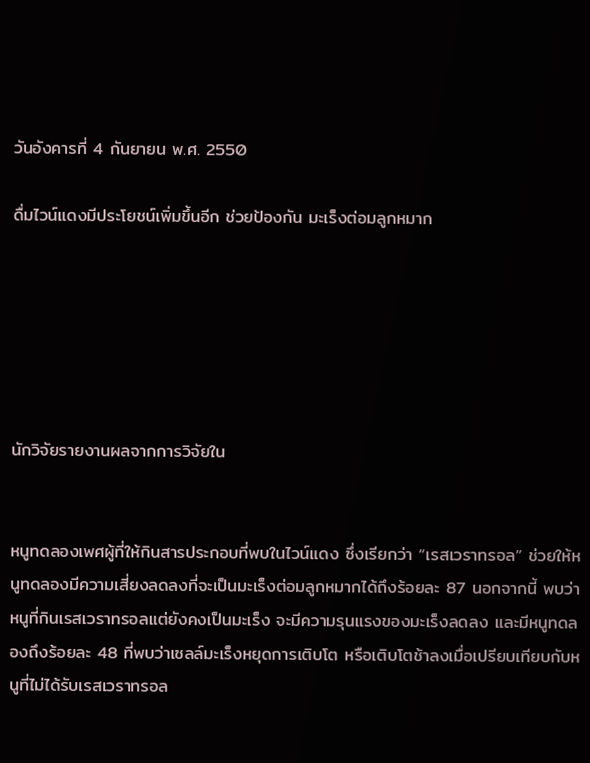วันอังคารที่ 4 กันยายน พ.ศ. 2550

ดื่มไวน์แดงมีประโยชน์เพิ่มขึ้นอีก ช่วยป้องกัน มะเร็งต่อมลูกหมาก






นักวิจัยรายงานผลจากการวิจัยใน


หนูทดลองเพศผู้ที่ให้กินสารประกอบที่พบในไวน์แดง ซึ่งเรียกว่า “เรสเวราทรอล” ช่วยให้หนูทดลองมีความเสี่ยงลดลงที่จะเป็นมะเร็งต่อมลูกหมากได้ถึงร้อยละ 87 นอกจากนี้ พบว่าหนูที่กินเรสเวราทรอลแต่ยังคงเป็นมะเร็ง จะมีความรุนแรงของมะเร็งลดลง และมีหนูทดลองถึงร้อยละ 48 ที่พบว่าเซลล์มะเร็งหยุดการเติบโต หรือเติบโตช้าลงเมื่อเปรียบเทียบกับหนูที่ไม่ได้รับเรสเวราทรอล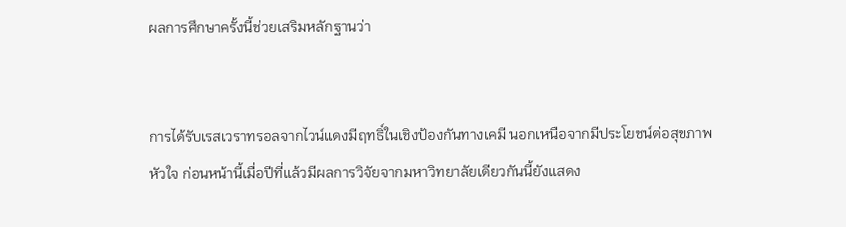ผลการศึกษาครั้งนี้ช่วยเสริมหลักฐานว่า


การได้รับเรสเวราทรอลจากไวน์แดงมีฤทธิ์ในเชิงป้องกันทางเคมี นอกเหนือจากมีประโยชน์ต่อสุขภาพหัวใจ ก่อนหน้านี้เมื่อปีที่แล้วมีผลการวิจัยจากมหาวิทยาลัยเดียวกันนี้ยังแสดง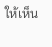ให้เห็น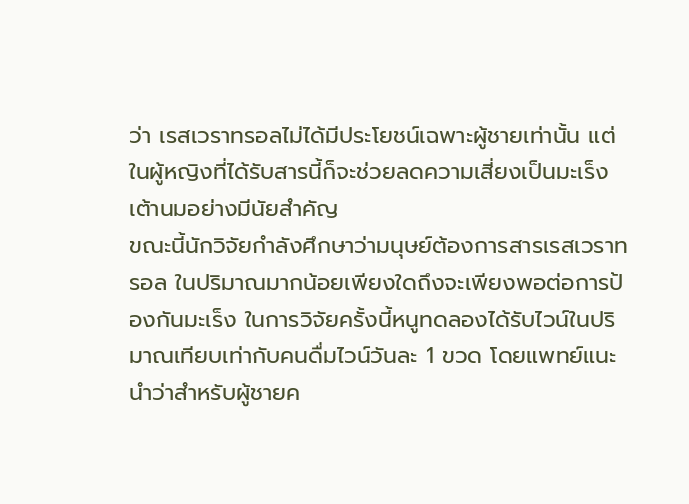ว่า เรสเวราทรอลไม่ได้มีประโยชน์เฉพาะผู้ชายเท่านั้น แต่ในผู้หญิงที่ได้รับสารนี้ก็จะช่วยลดความเสี่ยงเป็นมะเร็งเต้านมอย่างมีนัยสำคัญ
ขณะนี้นักวิจัยกำลังศึกษาว่ามนุษย์ต้องการสารเรสเวราทรอล ในปริมาณมากน้อยเพียงใดถึงจะเพียงพอต่อการป้องกันมะเร็ง ในการวิจัยครั้งนี้หนูทดลองได้รับไวน์ในปริมาณเทียบเท่ากับคนดื่มไวน์วันละ 1 ขวด โดยแพทย์แนะนำว่าสำหรับผู้ชายค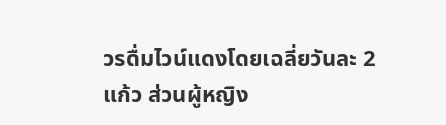วรดื่มไวน์แดงโดยเฉลี่ยวันละ 2 แก้ว ส่วนผู้หญิง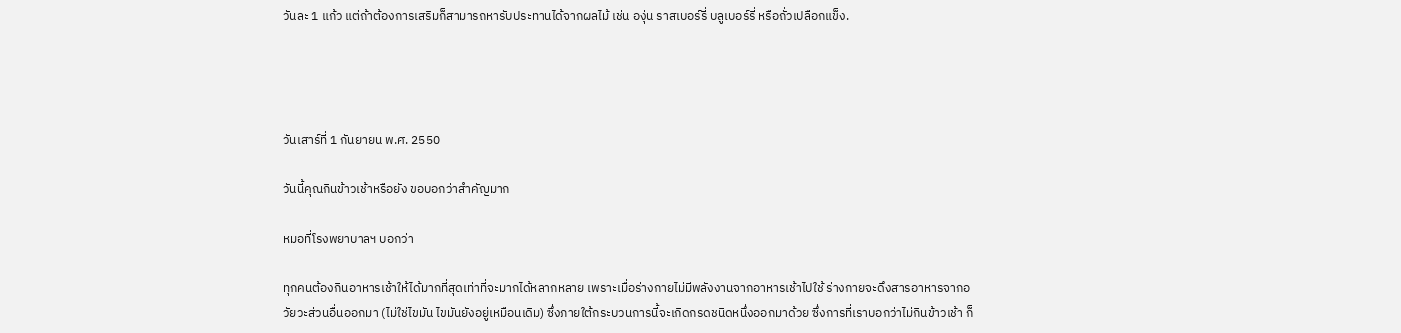วันละ 1 แก้ว แต่ถ้าต้องการเสริมก็สามารถหารับประทานได้จากผลไม้ เช่น องุ่น ราสเบอร์รี่ บลูเบอร์รี่ หรือถั่วเปลือกแข็ง.




วันเสาร์ที่ 1 กันยายน พ.ศ. 2550

วันนี้คุณกินข้าวเช้าหรือยัง ขอบอกว่าสำคัญมาก

หมอที่โรงพยาบาลฯ บอกว่า

ทุกคนต้องกินอาหารเช้าให้ได้มากที่สุดเท่าที่จะมากได้หลากหลาย เพราะเมื่อร่างกายไม่มีพลังงานจากอาหารเช้าไปใช้ ร่างกายจะดึงสารอาหารจากอวัยวะส่วนอื่นออกมา (ไม่ใช่ไขมัน ไขมันยังอยู่เหมือนเดิม) ซึ่งภายใต้กระบวนการนี้จะเกิดกรดชนิดหนึ่งออกมาด้วย ซึ่งการที่เราบอกว่าไม่กินข้าวเช้า ก็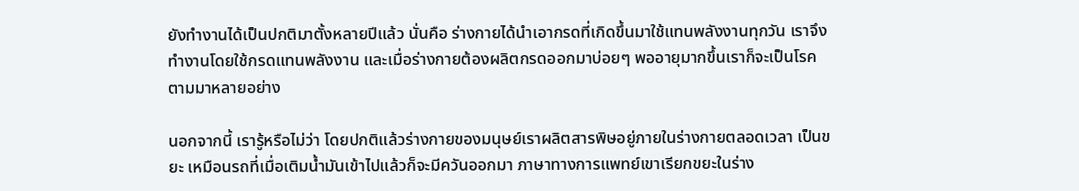ยังทำงานได้เป็นปกติมาตั้งหลายปีแล้ว นั่นคือ ร่างกายได้นำเอากรดที่เกิดขึ้นมาใช้แทนพลังงานทุกวัน เราจึงทำงานโดยใช้กรดแทนพลังงาน และเมื่อร่างกายต้องผลิตกรดออกมาบ่อยๆ พออายุมากขึ้นเราก็จะเป็นโรคตามมาหลายอย่าง

นอกจากนี้ เรารู้หรือไม่ว่า โดยปกติแล้วร่างกายของมนุษย์เราผลิตสารพิษอยู่ภายในร่างกายตลอดเวลา เป็นขยะ เหมือนรถที่เมื่อเติมน้ำมันเข้าไปแล้วก็จะมีควันออกมา ภาษาทางการแพทย์เขาเรียกขยะในร่าง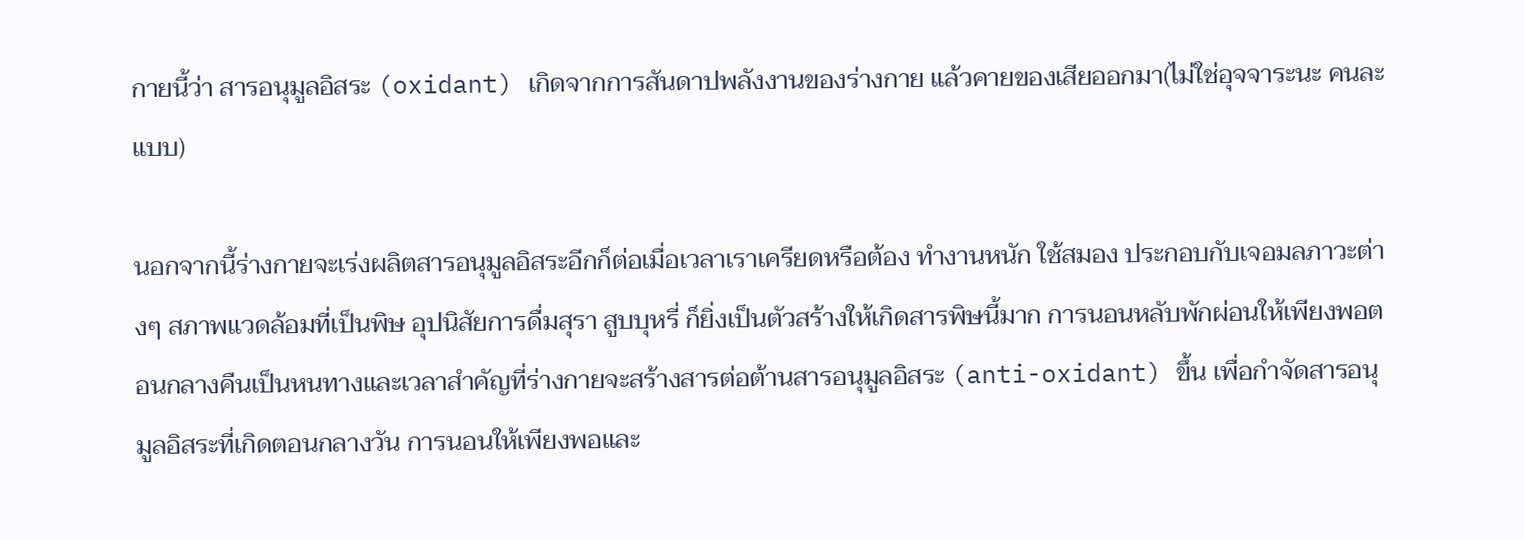กายนี้ว่า สารอนุมูลอิสระ (oxidant) เกิดจากการสันดาปพลังงานของร่างกาย แล้วคายของเสียออกมา(ไม่ใช่อุจจาระนะ คนละแบบ)

นอกจากนี้ร่างกายจะเร่งผลิตสารอนุมูลอิสระอีกก็ต่อเมื่อเวลาเราเครียดหรือต้อง ทำงานหนัก ใช้สมอง ประกอบกับเจอมลภาวะต่างๆ สภาพแวดล้อมที่เป็นพิษ อุปนิสัยการดื่มสุรา สูบบุหรี่ ก็ยิ่งเป็นตัวสร้างให้เกิดสารพิษนี้มาก การนอนหลับพักผ่อนให้เพียงพอตอนกลางคืนเป็นหนทางและเวลาสำคัญที่ร่างกายจะสร้างสารต่อต้านสารอนุมูลอิสระ (anti-oxidant) ขึ้น เพื่อกำจัดสารอนุมูลอิสระที่เกิดตอนกลางวัน การนอนให้เพียงพอและ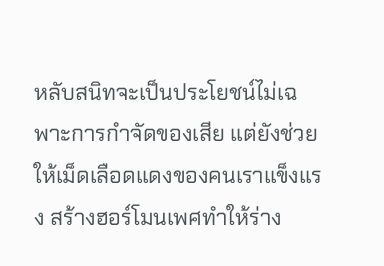หลับสนิทจะเป็นประโยชน์ไม่เฉพาะการกำจัดของเสีย แต่ยังช่วยให้เม็ดเลือดแดงของคนเราแข็งแรง สร้างฮอร์โมนเพศทำให้ร่าง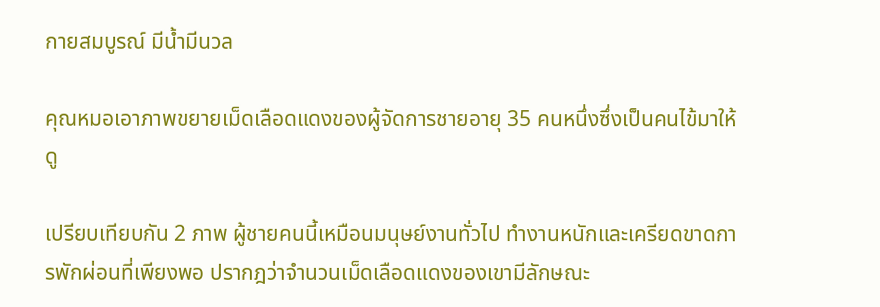กายสมบูรณ์ มีน้ำมีนวล

คุณหมอเอาภาพขยายเม็ดเลือดแดงของผู้จัดการชายอายุ 35 คนหนึ่งซึ่งเป็นคนไข้มาให้ดู

เปรียบเทียบกัน 2 ภาพ ผู้ชายคนนี้เหมือนมนุษย์งานทั่วไป ทำงานหนักและเครียดขาดการพักผ่อนที่เพียงพอ ปรากฎว่าจำนวนเม็ดเลือดแดงของเขามีลักษณะ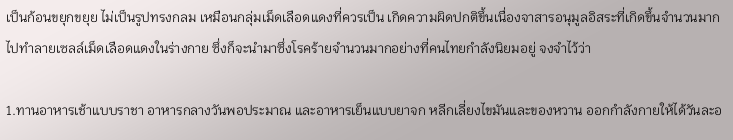เป็นก้อนขยุกขยุย ไม่เป็นรูปทรงกลม เหมือนกลุ่มเม็ดเลือดแดงที่ควรเป็น เกิดความผิดปกติขึ้นเนื่องจาสารอนุมูลอิสระที่เกิดขึ้นจำนวนมาก ไปทำลายเซลล์เม็ดเลือดแดงในร่างกาย ซึ่งก็จะนำมาซึ่งโรคร้ายจำนวนมากอย่างที่คนไทยกำลังนิยมอยู่ จงจำไว้ว่า

1.ทานอาหารเช้าแบบราชา อาหารกลางวันพอประมาณ และอาหารเย็นแบบยาจก หลีกเลี่ยงไขมันและของหวาน ออกกำลังกายให้ได้วันละอ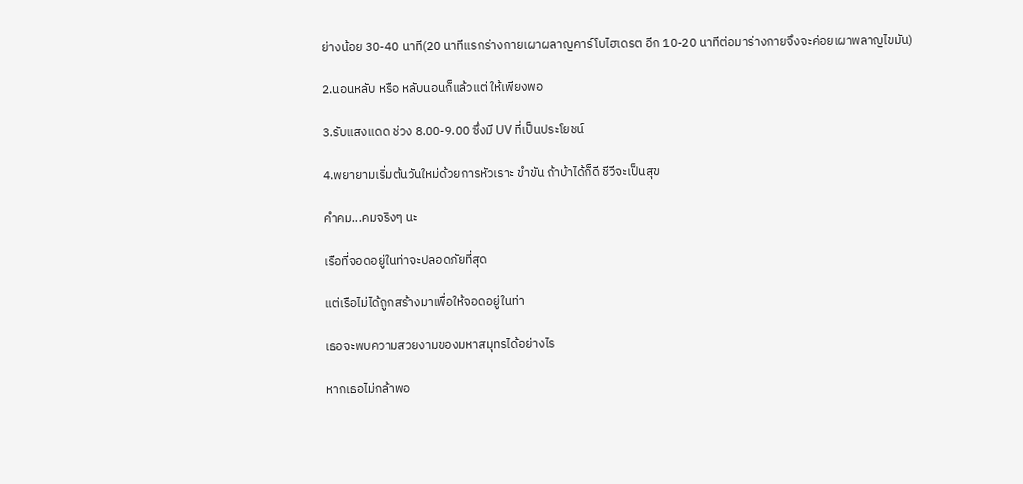ย่างน้อย 30-40 นาที(20 นาทีแรกร่างกายเผาผลาญคาร์โบไฮเดรต อีก 10-20 นาทีต่อมาร่างกายจึงจะค่อยเผาพลาญไขมัน)

2.นอนหลับ หรือ หลับนอนก็แล้วแต่ ให้เพียงพอ

3.รับแสงแดด ช่วง 8.00-9.00 ซึ่งมี UV ที่เป็นประโยชน์

4.พยายามเริ่มต้นวันใหม่ด้วยการหัวเราะ ขำขัน ถ้าบ้าได้ก็ดี ชีวีจะเป็นสุข

คำคม...คมจริงๆ นะ

เรือที่จอดอยู่ในท่าจะปลอดภัยที่สุด

แต่เรือไม่ได้ถูกสร้างมาเพื่อให้จอดอยู่ในท่า

เธอจะพบความสวยงามของมหาสมุทรได้อย่างไร

หากเธอไม่กล้าพอ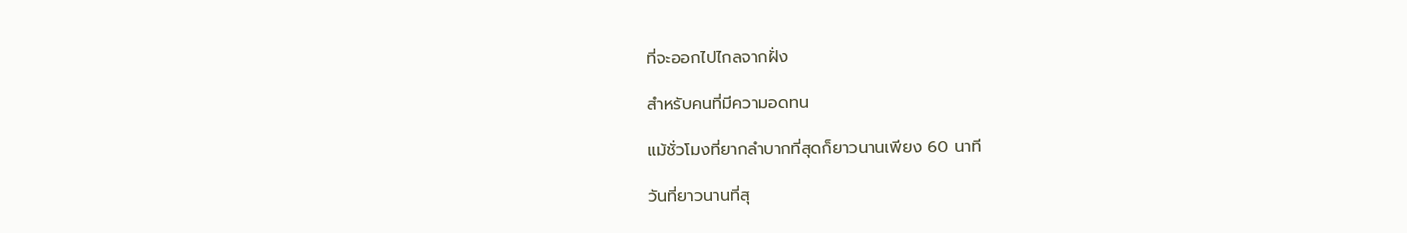ที่จะออกไปไกลจากฝั่ง

สำหรับคนที่มีความอดทน

แม้ชั่วโมงที่ยากลำบากที่สุดก็ยาวนานเพียง 60 นาที

วันที่ยาวนานที่สุ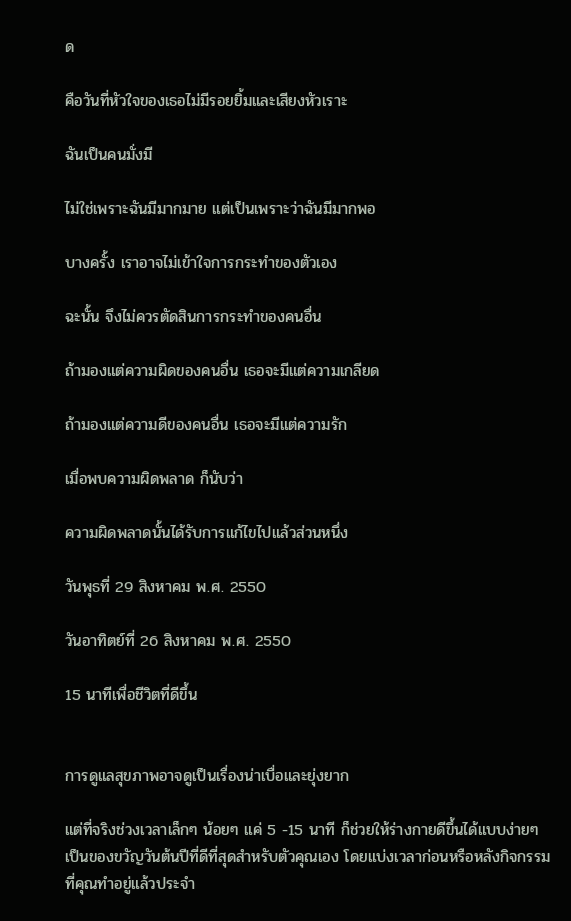ด

คือวันที่หัวใจของเธอไม่มีรอยยิ้มและเสียงหัวเราะ

ฉันเป็นคนมั่งมี

ไม่ใช่เพราะฉันมีมากมาย แต่เป็นเพราะว่าฉันมีมากพอ

บางครั้ง เราอาจไม่เข้าใจการกระทำของตัวเอง

ฉะนั้น จึงไม่ควรตัดสินการกระทำของคนอื่น

ถ้ามองแต่ความผิดของคนอื่น เธอจะมีแต่ความเกลียด

ถ้ามองแต่ความดีของคนอื่น เธอจะมีแต่ความรัก

เมื่อพบความผิดพลาด ก็นับว่า

ความผิดพลาดนั้นได้รับการแก้ไขไปแล้วส่วนหนึ่ง

วันพุธที่ 29 สิงหาคม พ.ศ. 2550

วันอาทิตย์ที่ 26 สิงหาคม พ.ศ. 2550

15 นาทีเพื่อชีวิตที่ดีขึ้น


การดูแลสุขภาพอาจดูเป็นเรื่องน่าเบื่อและยุ่งยาก

แต่ที่จริงช่วงเวลาเล็กๆ น้อยๆ แค่ 5 -15 นาที ก็ช่วยให้ร่างกายดีขึ้นได้แบบง่ายๆ เป็นของขวัญวันต้นปีที่ดีที่สุดสำหรับตัวคุณเอง โดยแบ่งเวลาก่อนหรือหลังกิจกรรมที่คุณทำอยู่แล้วประจำ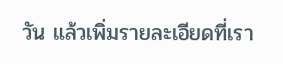วัน แล้วเพิ่มรายละเอียดที่เรา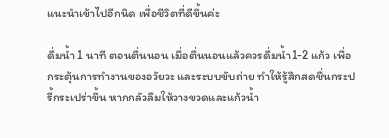แนะนำเข้าไปอีกนิด เพื่อชีวิตที่ดีขึ้นค่ะ

ดื่มน้ำ 1 นาที ตอนตื่นนอน เมื่อตื่นนอนแล้วควรดื่มน้ำ1-2 แก้ว เพื่อกระตุ้นการทำงานของอวัยวะ และระบบขับถ่าย ทำให้รู้สึกสดชื่นกระปรี้กระเปร่าขึ้น หากกลัวลืมให้วางขวดและแก้วน้ำ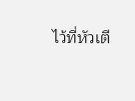ไว้ที่หัวเตี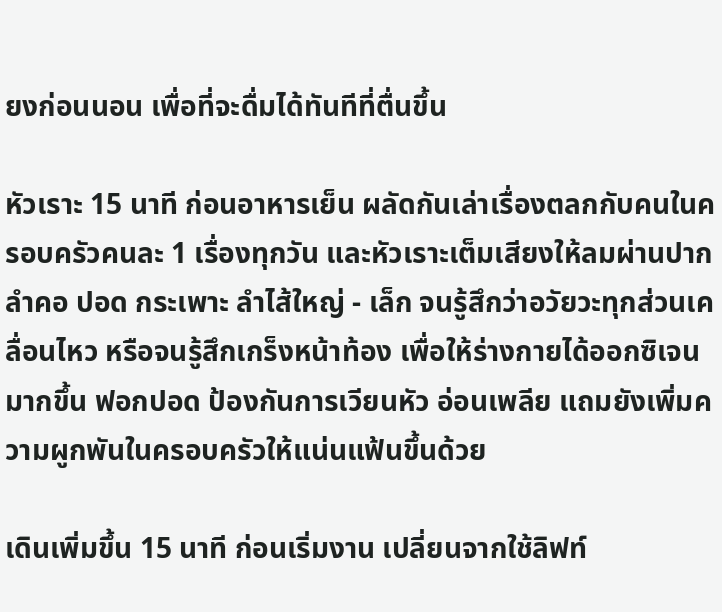ยงก่อนนอน เพื่อที่จะดื่มได้ทันทีที่ตื่นขึ้น

หัวเราะ 15 นาที ก่อนอาหารเย็น ผลัดกันเล่าเรื่องตลกกับคนในครอบครัวคนละ 1 เรื่องทุกวัน และหัวเราะเต็มเสียงให้ลมผ่านปาก ลำคอ ปอด กระเพาะ ลำไส้ใหญ่ - เล็ก จนรู้สึกว่าอวัยวะทุกส่วนเคลื่อนไหว หรือจนรู้สึกเกร็งหน้าท้อง เพื่อให้ร่างกายได้ออกซิเจนมากขึ้น ฟอกปอด ป้องกันการเวียนหัว อ่อนเพลีย แถมยังเพิ่มความผูกพันในครอบครัวให้แน่นแฟ้นขึ้นด้วย

เดินเพิ่มขึ้น 15 นาที ก่อนเริ่มงาน เปลี่ยนจากใช้ลิฟท์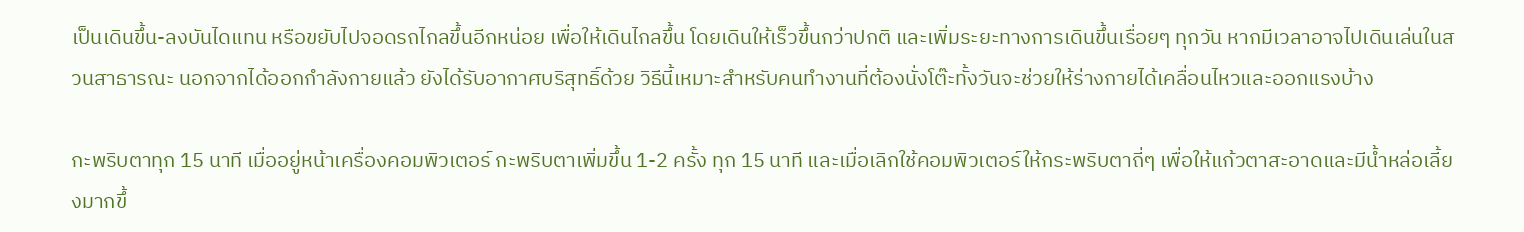เป็นเดินขึ้น-ลงบันไดแทน หรือขยับไปจอดรถไกลขึ้นอีกหน่อย เพื่อให้เดินไกลขึ้น โดยเดินให้เร็วขึ้นกว่าปกติ และเพิ่มระยะทางการเดินขึ้นเรื่อยๆ ทุกวัน หากมีเวลาอาจไปเดินเล่นในสวนสาธารณะ นอกจากได้ออกกำลังกายแล้ว ยังได้รับอากาศบริสุทธิ์ด้วย วิธีนี้เหมาะสำหรับคนทำงานที่ต้องนั่งโต๊ะทั้งวันจะช่วยให้ร่างกายได้เคลื่อนไหวและออกแรงบ้าง

กะพริบตาทุก 15 นาที เมื่ออยู่หน้าเครื่องคอมพิวเตอร์ กะพริบตาเพิ่มขึ้น 1-2 ครั้ง ทุก 15 นาที และเมื่อเลิกใช้คอมพิวเตอร์ให้กระพริบตาถี่ๆ เพื่อให้แก้วตาสะอาดและมีน้ำหล่อเลี้ยงมากขึ้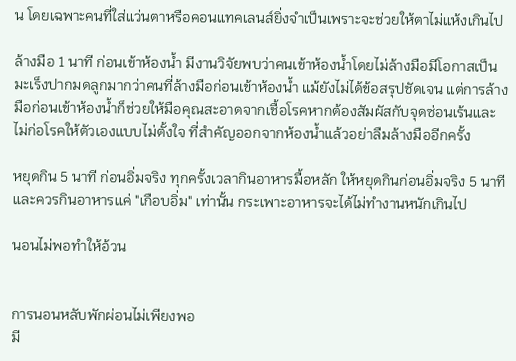น โดยเฉพาะคนที่ใส่แว่นตาหรือคอนแทคเลนส์ยิ่งจำเป็นเพราะจะช่วยให้ตาไม่แห้งเกินไป

ล้างมือ 1 นาที ก่อนเข้าห้องน้ำ มีงานวิจัยพบว่าคนเข้าห้องน้ำโดยไม่ล้างมือมีโอกาสเป็นมะเร็งปากมดลูกมากว่าคนที่ล้างมือก่อนเข้าห้องน้ำ แม้ยังไม่ได้ข้อสรุปชัดเจน แต่การล้างมือก่อนเข้าห้องน้ำก็ช่วยให้มือคุณสะอาดจากเชื้อโรคหากต้องสัมผัสกับจุดซ่อนเร้นและไม่ก่อโรคให้ตัวเองแบบไม่ตั้งใจ ที่สำคัญออกจากห้องน้ำแล้วอย่าลืมล้างมืออีกครั้ง

หยุดกิน 5 นาที ก่อนอิ่มจริง ทุกครั้งเวลากินอาหารมื้อหลัก ให้หยุดกินก่อนอิ่มจริง 5 นาที และควรกินอาหารแค่ "เกือบอิ่ม" เท่านั้น กระเพาะอาหารจะได้ไม่ทำงานหนักเกินไป

นอนไม่พอทำให้อ้วน


การนอนหลับพักผ่อนไม่เพียงพอ
มี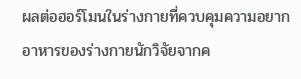ผลต่อฮอร์โมนในร่างกายที่ควบคุมความอยากอาหารของร่างกายนักวิจัยจากค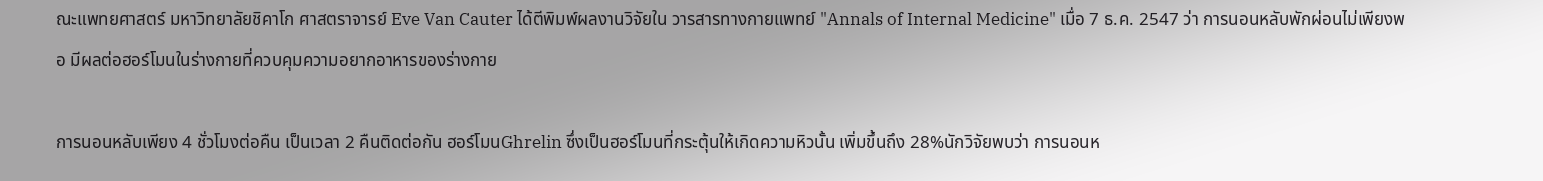ณะแพทยศาสตร์ มหาวิทยาลัยชิคาโก ศาสตราจารย์ Eve Van Cauter ได้ตีพิมพ์ผลงานวิจัยใน วารสารทางกายแพทย์ "Annals of Internal Medicine" เมื่อ 7 ธ.ค. 2547 ว่า การนอนหลับพักผ่อนไม่เพียงพอ มีผลต่อฮอร์โมนในร่างกายที่ควบคุมความอยากอาหารของร่างกาย

การนอนหลับเพียง 4 ชั่วโมงต่อคืน เป็นเวลา 2 คืนติดต่อกัน ฮอร์โมนGhrelin ซึ่งเป็นฮอร์โมนที่กระตุ้นให้เกิดความหิวนั้น เพิ่มขึ้นถึง 28%นักวิจัยพบว่า การนอนห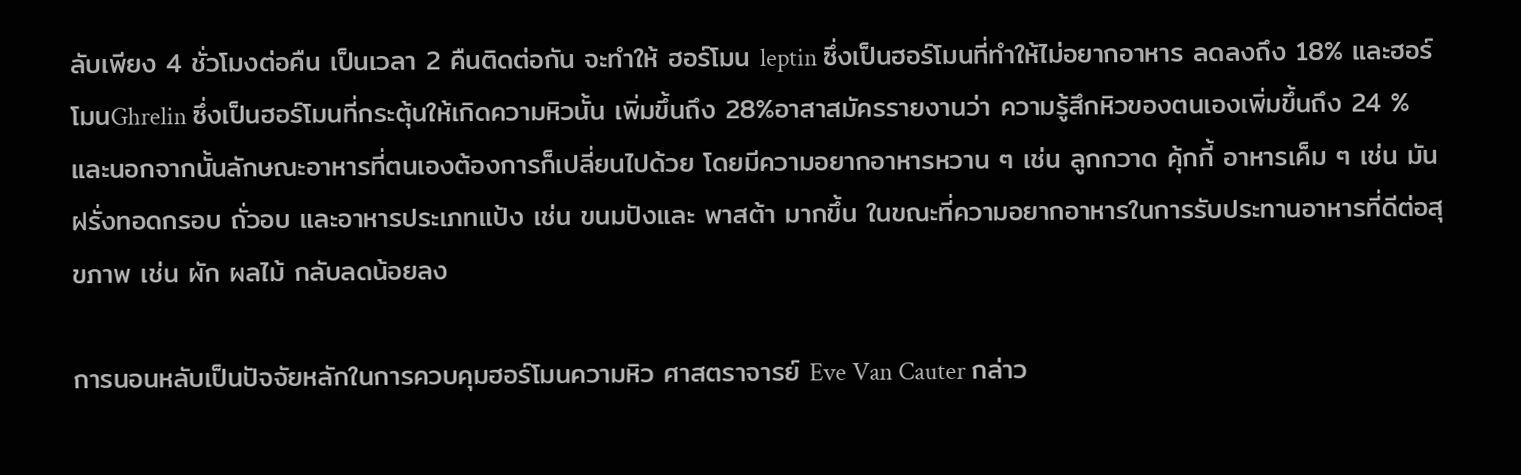ลับเพียง 4 ชั่วโมงต่อคืน เป็นเวลา 2 คืนติดต่อกัน จะทำให้ ฮอร์โมน leptin ซึ่งเป็นฮอร์โมนที่ทำให้ไม่อยากอาหาร ลดลงถึง 18% และฮอร์โมนGhrelin ซึ่งเป็นฮอร์โมนที่กระตุ้นให้เกิดความหิวนั้น เพิ่มขึ้นถึง 28%อาสาสมัครรายงานว่า ความรู้สึกหิวของตนเองเพิ่มขึ้นถึง 24 % และนอกจากนั้นลักษณะอาหารที่ตนเองต้องการก็เปลี่ยนไปด้วย โดยมีความอยากอาหารหวาน ๆ เช่น ลูกกวาด คุ้กกี้ อาหารเค็ม ๆ เช่น มันฝรั่งทอดกรอบ ถั่วอบ และอาหารประเภทแป้ง เช่น ขนมปังและ พาสต้า มากขึ้น ในขณะที่ความอยากอาหารในการรับประทานอาหารที่ดีต่อสุขภาพ เช่น ผัก ผลไม้ กลับลดน้อยลง

การนอนหลับเป็นปัจจัยหลักในการควบคุมฮอร์โมนความหิว ศาสตราจารย์ Eve Van Cauter กล่าว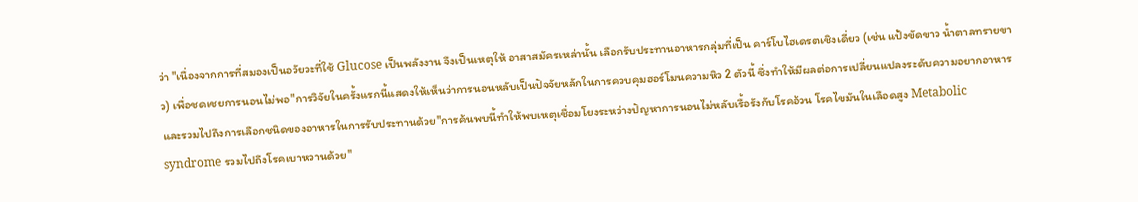ว่า "เนื่องจากการที่สมองเป็นอวัยวะที่ใช้ Glucose เป็นพลังงาน จึงเป็นเหตุให้ อาสาสมัครเหล่านั้น เลือกรับประทานอาหารกลุ่มที่เป็น คาร์โบไฮเดรตเชิงเดี่ยว (เช่น แป้งขัดขาว น้ำตาลทรายขาว) เพื่อชดเชยการนอนไม่พอ"การวิจัยในครั้งแรกนี้แสดงให้เห็นว่าการนอนหลับเป็นปัจจัยหลักในการควบคุมฮอร์โมนความหิว 2 ตัวนี้ ซึ่งทำให้มีผลต่อการเปลี่ยนแปลงระดับความอยากอาหารและรวมไปถึงการเลือกชนิดของอาหารในการรับประทานด้วย"การค้นพบนี้ทำให้พบเหตุเชื่อมโยงระหว่างปัญหาการนอนไม่หลับเรื้อรังกับโรคอ้วน โรคไขมันในเลือดสูง Metabolic syndrome รวมไปถึงโรคเบาหวานด้วย"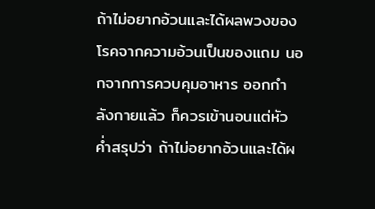ถ้าไม่อยากอ้วนและได้ผลพวงของโรคจากความอ้วนเป็นของแถม นอกจากการควบคุมอาหาร ออกกำลังกายแล้ว ก็ควรเข้านอนแต่หัวค่ำสรุปว่า ถ้าไม่อยากอ้วนและได้ผ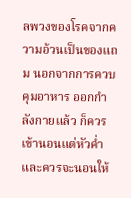ลพวงของโรคจากความอ้วนเป็นของแถม นอกจากการควบคุมอาหาร ออกกำลังกายแล้ว ก็ควรเข้านอนแต่หัวค่ำ และควรจะนอนให้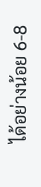ได้อย่างน้อย 6-8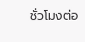ชั่วโมงต่อ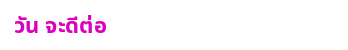วัน จะดีต่อ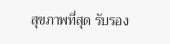สุขภาพที่สุด รับรอง